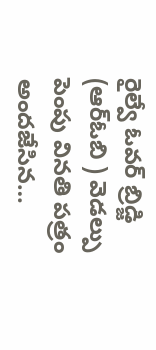రైల్వే ఓవర్ బ్రిడ్జి (ఆర్ఓబి ) వెడల్పు పెంపు వినతి పత్రం అందజేసిన…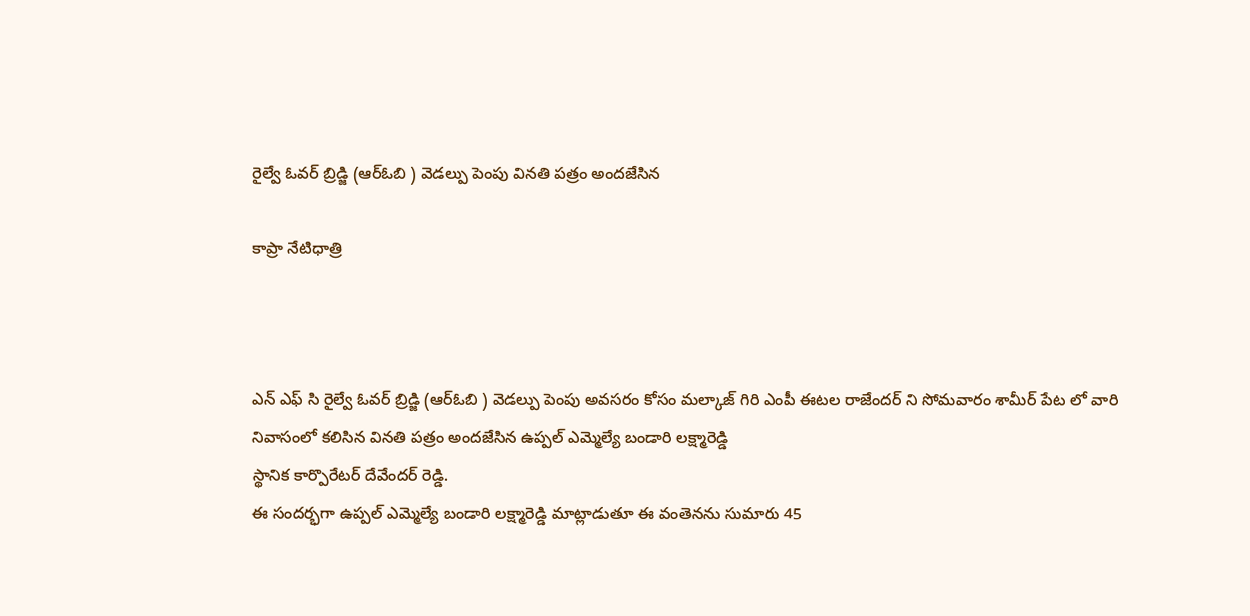రైల్వే ఓవర్ బ్రిడ్జి (ఆర్ఓబి ) వెడల్పు పెంపు వినతి పత్రం అందజేసిన

కాప్రా నేటిధాత్రి



ఎన్ ఎఫ్ సి రైల్వే ఓవర్ బ్రిడ్జి (ఆర్ఓబి ) వెడల్పు పెంపు అవసరం కోసం మల్కాజ్ గిరి ఎంపీ ఈటల రాజేందర్ ని సోమవారం శామీర్ పేట లో వారి నివాసంలో కలిసిన వినతి పత్రం అందజేసిన ఉప్పల్ ఎమ్మెల్యే బండారి లక్ష్మారెడ్డి
స్థానిక కార్పొరేటర్ దేవేందర్ రెడ్డి.
ఈ సందర్భగా ఉప్పల్ ఎమ్మెల్యే బండారి లక్ష్మారెడ్డి మాట్లాడుతూ ఈ వంతెనను సుమారు 45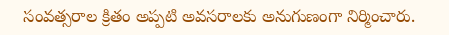సంవత్సరాల క్రితం అప్పటి అవసరాలకు అనుగుణంగా నిర్మించారు.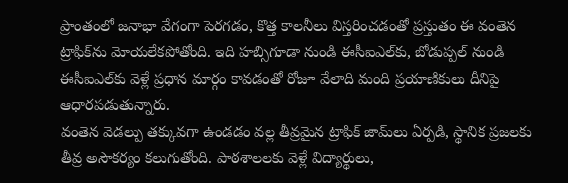ప్రాంతంలో జనాభా వేగంగా పెరగడం, కొత్త కాలనీలు విస్తరించడంతో ప్రస్తుతం ఈ వంతెన ట్రాఫిక్‌ను మోయలేకపోతోంది. ఇది హబ్సిగూడా నుండి ఈసీఐఎల్‌కు, బోడుప్పల్ నుండి ఈసీఐఎల్‌కు వెళ్లే ప్రధాన మార్గం కావడంతో రోజూ వేలాది మంది ప్రయాణికులు దీనిపై ఆధారపడుతున్నారు.
వంతెన వెడల్పు తక్కువగా ఉండడం వల్ల తీవ్రమైన ట్రాఫిక్ జామ్‌లు ఏర్పడి, స్థానిక ప్రజలకు తీవ్ర అసౌకర్యం కలుగుతోంది. పాఠశాలలకు వెళ్లే విద్యార్థులు,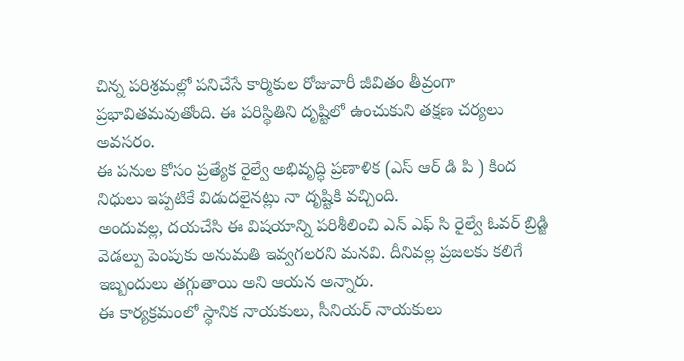చిన్న పరిశ్రమల్లో పనిచేసే కార్మికుల రోజువారీ జీవితం తీవ్రంగా ప్రభావితమవుతోంది. ఈ పరిస్థితిని దృష్టిలో ఉంచుకుని తక్షణ చర్యలు అవసరం.
ఈ పనుల కోసం ప్రత్యేక రైల్వే అభివృద్ధి ప్రణాళిక (ఎస్ ఆర్ డి పి ) కింద నిధులు ఇప్పటికే విడుదలైనట్లు నా దృష్టికి వచ్చింది.
అందువల్ల, దయచేసి ఈ విషయాన్ని పరిశీలించి ఎన్ ఎఫ్ సి రైల్వే ఓవర్ బ్రిడ్జి వెడల్పు పెంపుకు అనుమతి ఇవ్వగలరని మనవి. దీనివల్ల ప్రజలకు కలిగే ఇబ్బందులు తగ్గుతాయి అని ఆయన అన్నారు.
ఈ కార్యక్రమంలో స్థానిక నాయకులు, సీనియర్ నాయకులు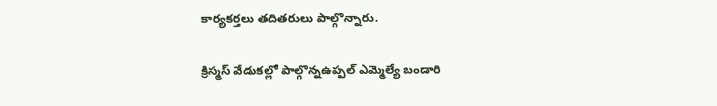కార్యకర్తలు తదితరులు పాల్గొన్నారు.

క్రిస్మస్ వేడుకల్లో పాల్గొన్నఉప్పల్ ఎమ్మెల్యే బండారి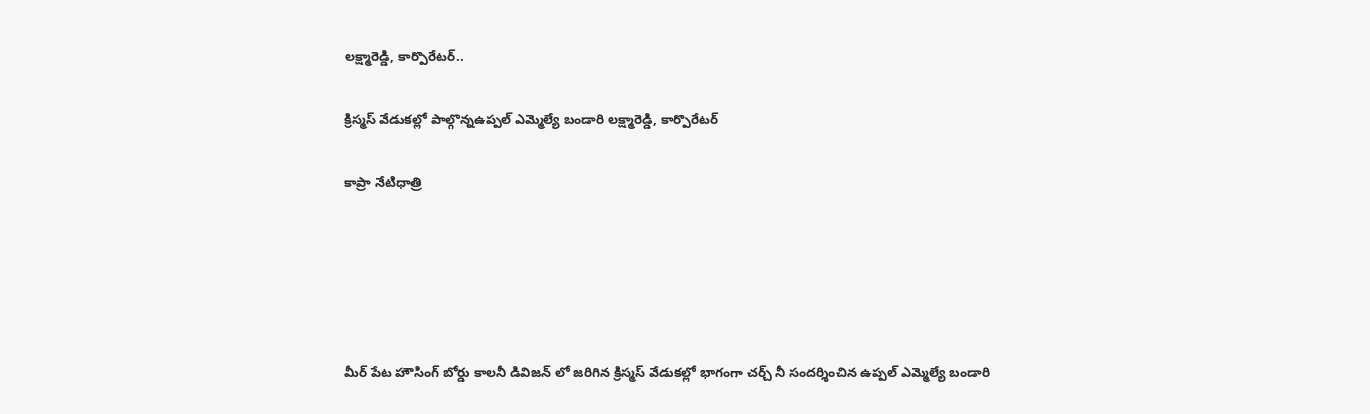లక్ష్మారెడ్డి, కార్పొరేటర్..

క్రిస్మస్ వేడుకల్లో పాల్గొన్నఉప్పల్ ఎమ్మెల్యే బండారి లక్ష్మారెడ్డి, కార్పొరేటర్

కాప్రా నేటిధాత్రి





మీర్ పేట హౌసింగ్ బోర్డు కాలనీ డివిజన్ లో జరిగిన క్రిస్మస్ వేడుకల్లో భాగంగా చర్చ్ నీ సందర్శించిన ఉప్పల్ ఎమ్మెల్యే బండారి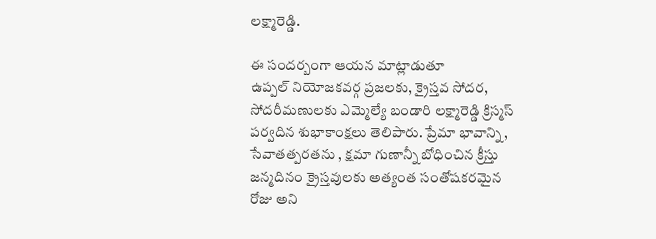లక్ష్మారెడ్డి.

ఈ సందర్బంగా ఆయన మాట్లాడుతూ
ఉప్పల్ నియోజకవర్గ ప్రజలకు, క్రైస్తవ సోదర, సోదరీమణులకు ఎమ్మెల్యే బండారి లక్ష్మారెడ్డి క్రిస్మస్ పర్వదిన శుభాకాంక్షలు తెలిపారు. ప్రేమా భావాన్ని, సేవాతత్పరతను , క్షమా గుణాన్నీ బోధించిన క్రీస్తు జన్మదినం క్రైస్తవులకు అత్యంత సంతోషకరమైన రోజు అని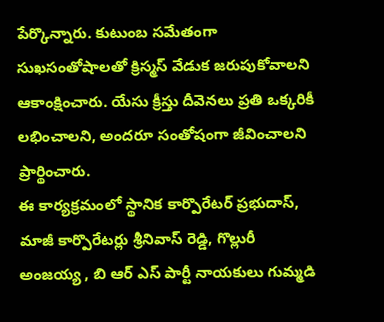పేర్కొన్నారు. కుటుంబ సమేతంగా సుఖసంతోషాలతో క్రిస్మస్ వేడుక జరుపుకోవాలని ఆకాంక్షించారు. యేసు క్రీస్తు దీవెనలు ప్రతి ఒక్కరికీ లభించాలని, అందరూ సంతోషంగా జీవించాలని ప్రార్థించారు.
ఈ కార్యక్రమంలో స్థానిక కార్పొరేటర్ ప్రభుదాస్, మాజీ కార్పొరేటర్లు శ్రీనివాస్ రెడ్డి, గొల్లురీ అంజయ్య , బి ఆర్ ఎస్ పార్టీ నాయకులు గుమ్మడి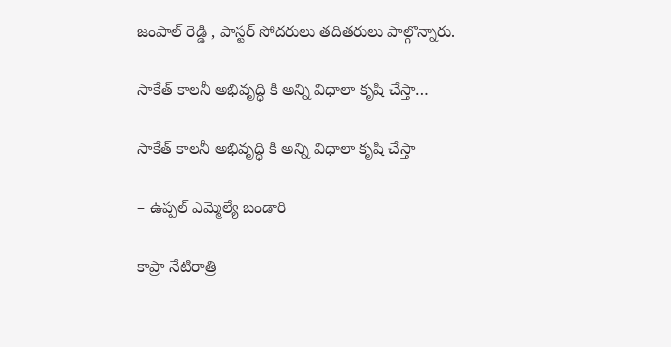జంపాల్ రెడ్డి , పాస్టర్ సోదరులు తదితరులు పాల్గొన్నారు.

సాకేత్ కాలనీ అభివృద్ధి కి అన్ని విధాలా కృషి చేస్తా…

సాకేత్ కాలనీ అభివృద్ధి కి అన్ని విధాలా కృషి చేస్తా

– ఉప్పల్ ఎమ్మెల్యే బండారి

కాప్రా నేటిరాత్రి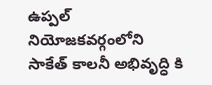ఉప్పల్ నియోజకవర్గంలోని
సాకేత్ కాలనీ అభివృద్ధి కి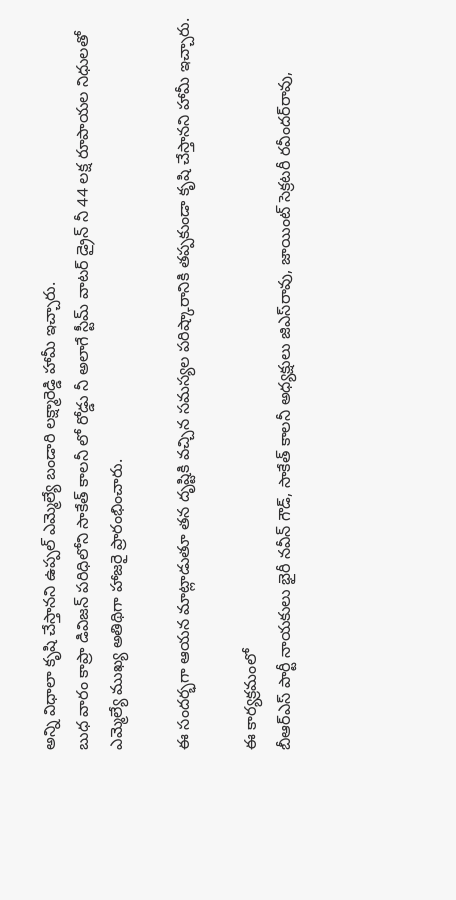అన్ని విధాలా కృషి చేస్తానని ఉప్పల్ ఎమ్మెల్యే బండారి లక్ష్మారెడ్డి హామీ ఇచ్చారు.
బుధ వారం కాప్రా డివిజన్ పరిధిలోని సాకేత్ కాలనీ లో రోడ్డు నీ అలాగే స్టీమ్ వాటర్ డ్రైన్ నీ 44 లక్ష రూపాయల నిధులతో ఎమ్మెల్యే ముఖ్య అతిథిగా హాజరై ప్రారంభించారు.

ఈ సందర్భగా ఆయన మాట్లాడుతూ తన దృష్టికి వచ్చిన సమస్యల పరిష్కారానికి తప్పకుండా కృషి చేస్తానని హామీ ఇచ్చారు.

ఈ కార్యక్రమంలో
బీఆర్ఎస్ పార్టీ నాయకులు భైరీ నవీన్ గౌడ్, సాకేత్ కాలనీ అధ్యక్షులు జిఎస్‌రావు, జాయింట్‌ సెక్రటరీ రవీందర్‌రావు,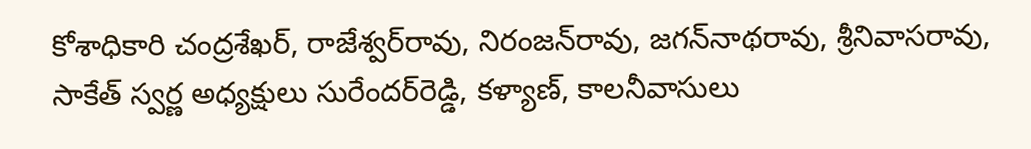కోశాధికారి చంద్రశేఖర్‌, రాజేశ్వర్‌రావు, నిరంజన్‌రావు, జగన్‌నాథరావు, శ్రీనివాసరావు, సాకేత్‌ స్వర్ణ అధ్యక్షులు సురేందర్‌రెడ్డి, కళ్యాణ్, కాలనీవాసులు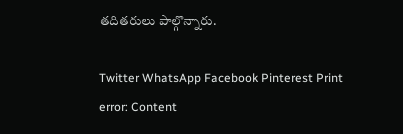తదితరులు పాల్గొన్నారు.

Twitter WhatsApp Facebook Pinterest Print
error: Content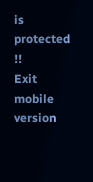is protected !!
Exit mobile version